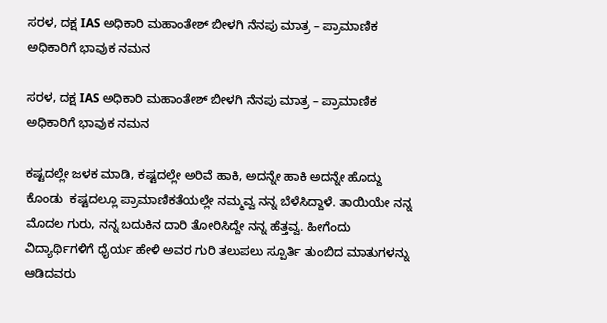ಸರಳ, ದಕ್ಷ IAS ಅಧಿಕಾರಿ ಮಹಾಂತೇಶ್ ಬೀಳಗಿ ನೆನಪು ಮಾತ್ರ – ಪ್ರಾಮಾಣಿಕ ಅಧಿಕಾರಿಗೆ ಭಾವುಕ ನಮನ

ಸರಳ, ದಕ್ಷ IAS ಅಧಿಕಾರಿ ಮಹಾಂತೇಶ್ ಬೀಳಗಿ ನೆನಪು ಮಾತ್ರ – ಪ್ರಾಮಾಣಿಕ ಅಧಿಕಾರಿಗೆ ಭಾವುಕ ನಮನ

ಕಷ್ಟದಲ್ಲೇ ಜಳಕ ಮಾಡಿ, ಕಷ್ಟದಲ್ಲೇ ಅರಿವೆ ಹಾಕಿ, ಅದನ್ನೇ ಹಾಕಿ ಅದನ್ನೇ ಹೊದ್ದು ಕೊಂಡು  ಕಷ್ಟದಲ್ಲೂ ಪ್ರಾಮಾಣಿಕತೆಯಲ್ಲೇ ನಮ್ಮವ್ವ ನನ್ನ ಬೆಳೆಸಿದ್ದಾಳೆ. ತಾಯಿಯೇ ನನ್ನ ಮೊದಲ ಗುರು, ನನ್ನ ಬದುಕಿನ ದಾರಿ ತೋರಿಸಿದ್ದೇ ನನ್ನ ಹೆತ್ತವ್ವ. ಹೀಗೆಂದು ವಿದ್ಯಾರ್ಥಿಗಳಿಗೆ ಧೈರ್ಯ ಹೇಳಿ ಅವರ ಗುರಿ ತಲುಪಲು ಸ್ಪೂರ್ತಿ ತುಂಬಿದ ಮಾತುಗಳನ್ನು ಆಡಿದವರು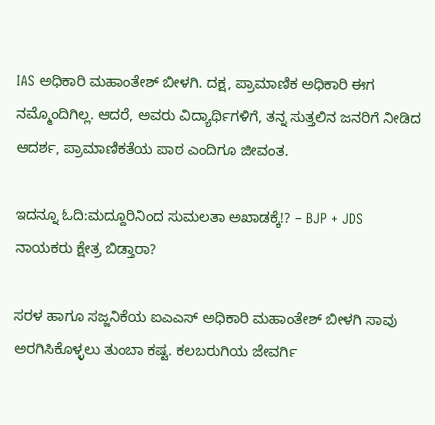IAS ಅಧಿಕಾರಿ ಮಹಾಂತೇಶ್ ಬೀಳಗಿ. ದಕ್ಷ, ಪ್ರಾಮಾಣಿಕ ಅಧಿಕಾರಿ ಈಗ ನಮ್ಮೊಂದಿಗಿಲ್ಲ. ಆದರೆ, ಅವರು ವಿದ್ಯಾರ್ಥಿಗಳಿಗೆ, ತನ್ನ ಸುತ್ತಲಿನ ಜನರಿಗೆ ನೀಡಿದ ಆದರ್ಶ, ಪ್ರಾಮಾಣಿಕತೆಯ ಪಾಠ ಎಂದಿಗೂ ಜೀವಂತ.

ಇದನ್ನೂ ಓದಿ:ಮದ್ದೂರಿನಿಂದ ಸುಮಲತಾ ಅಖಾಡಕ್ಕೆ!? – BJP + JDS ನಾಯಕರು ಕ್ಷೇತ್ರ ಬಿಡ್ತಾರಾ?

ಸರಳ ಹಾಗೂ ಸಜ್ಜನಿಕೆಯ ಐಎಎಸ್ ಅಧಿಕಾರಿ ಮಹಾಂತೇಶ್ ಬೀಳಗಿ ಸಾವು ಅರಗಿಸಿಕೊಳ್ಳಲು ತುಂಬಾ ಕಷ್ಟ. ಕಲಬರುಗಿಯ ಜೇವರ್ಗಿ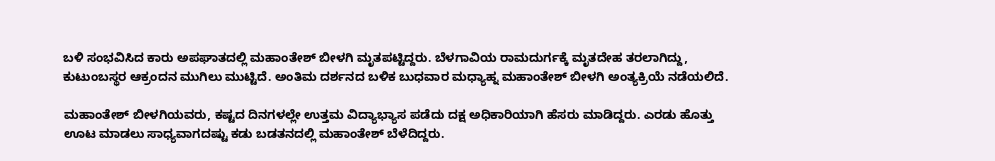ಬಳಿ ಸಂಭವಿಸಿದ ಕಾರು ಅಪಘಾತದಲ್ಲಿ ಮಹಾಂತೇಶ್ ಬೀಳಗಿ ಮೃತಪಟ್ಟಿದ್ದರು. ಬೆಳಗಾವಿಯ ರಾಮದುರ್ಗಕ್ಕೆ ಮೃತದೇಹ ತರಲಾಗಿದ್ದು, ಕುಟುಂಬಸ್ಥರ ಆಕ್ರಂದನ ಮುಗಿಲು ಮುಟ್ಟಿದೆ. ಅಂತಿಮ ದರ್ಶನದ ಬಳಿಕ ಬುಧವಾರ ಮಧ್ಯಾಹ್ನ ಮಹಾಂತೇಶ್ ಬೀಳಗಿ ಅಂತ್ಯಕ್ರಿಯೆ ನಡೆಯಲಿದೆ.

ಮಹಾಂತೇಶ್ ಬೀಳಗಿಯವರು, ಕಷ್ಟದ ದಿನಗಳಲ್ಲೇ ಉತ್ತಮ ವಿದ್ಯಾಭ್ಯಾಸ ಪಡೆದು ದಕ್ಷ ಅಧಿಕಾರಿಯಾಗಿ ಹೆಸರು ಮಾಡಿದ್ದರು. ಎರಡು ಹೊತ್ತು ಊಟ ಮಾಡಲು ಸಾಧ್ಯವಾಗದಷ್ಟು ಕಡು ಬಡತನದಲ್ಲಿ ಮಹಾಂತೇಶ್ ಬೆಳೆದಿದ್ದರು.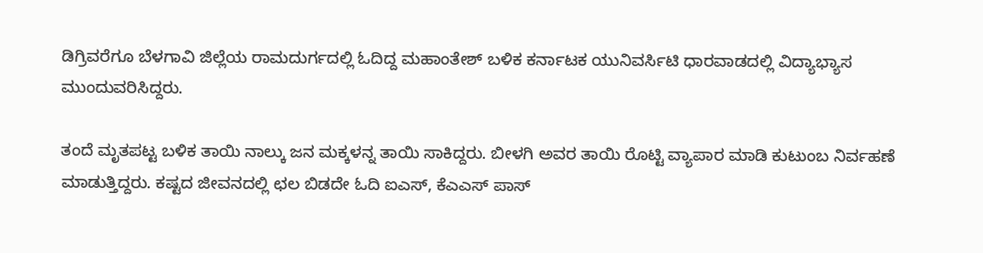ಡಿಗ್ರಿವರೆಗೂ ಬೆಳಗಾವಿ ಜಿಲ್ಲೆಯ ರಾಮದುರ್ಗದಲ್ಲಿ ಓದಿದ್ದ ಮಹಾಂತೇಶ್ ಬಳಿಕ ಕರ್ನಾಟಕ ಯುನಿವರ್ಸಿಟಿ ಧಾರವಾಡದಲ್ಲಿ ವಿದ್ಯಾಭ್ಯಾಸ ಮುಂದುವರಿಸಿದ್ದರು.

ತಂದೆ ಮೃತಪಟ್ಟ ಬಳಿಕ ತಾಯಿ ನಾಲ್ಕು ಜನ ಮಕ್ಕಳನ್ನ ತಾಯಿ ಸಾಕಿದ್ದರು. ಬೀಳಗಿ ಅವರ ತಾಯಿ ರೊಟ್ಟಿ ವ್ಯಾಪಾರ ಮಾಡಿ ಕುಟುಂಬ ನಿರ್ವಹಣೆ ಮಾಡುತ್ತಿದ್ದರು. ಕಷ್ಟದ ಜೀವನದಲ್ಲಿ ಛಲ ಬಿಡದೇ ಓದಿ ಐಎಸ್, ಕೆಎಎಸ್ ಪಾಸ್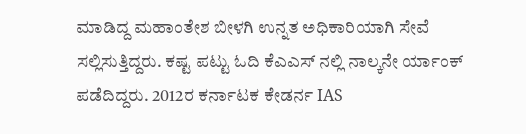ಮಾಡಿದ್ದ ಮಹಾಂತೇಶ ಬೀಳಗಿ ಉನ್ನತ ಅಧಿಕಾರಿಯಾಗಿ ಸೇವೆ ಸಲ್ಲಿಸುತ್ತಿದ್ದರು. ಕಷ್ಟ ಪಟ್ಟು ಓದಿ ಕೆಎಎಸ್ ನಲ್ಲಿ ನಾಲ್ಕನೇ ರ್ಯಾಂಕ್ ಪಡೆದಿದ್ದರು. 2012ರ ಕರ್ನಾಟಕ ಕೇಡರ್ನ IAS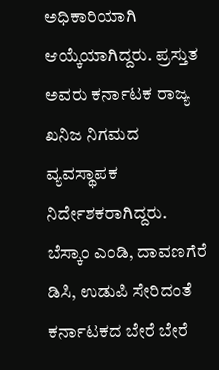ಅಧಿಕಾರಿಯಾಗಿ ಆಯ್ಕೆಯಾಗಿದ್ದರು. ಪ್ರಸ್ತುತ ಅವರು ಕರ್ನಾಟಕ ರಾಜ್ಯ ಖನಿಜ ನಿಗಮದ ವ್ಯವಸ್ಥಾಪಕ ನಿರ್ದೇಶಕರಾಗಿದ್ದರು. ಬೆಸ್ಕಾಂ ಎಂಡಿ, ದಾವಣಗೆರೆ ಡಿಸಿ, ಉಡುಪಿ ಸೇರಿದಂತೆ ಕರ್ನಾಟಕದ ಬೇರೆ ಬೇರೆ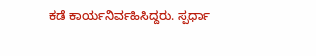ಕಡೆ ಕಾರ್ಯನಿರ್ವಹಿಸಿದ್ದರು. ಸ್ಪರ್ಧಾ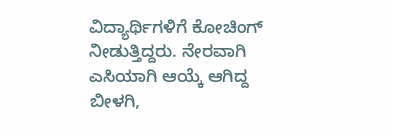ವಿದ್ಯಾರ್ಥಿಗಳಿಗೆ ಕೋಚಿಂಗ್ ನೀಡುತ್ತಿದ್ದರು. ನೇರವಾಗಿ ಎಸಿಯಾಗಿ ಆಯ್ಕೆ ಆಗಿದ್ದ ಬೀಳಗಿ,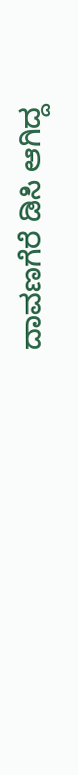ದಾವಣಗೆರೆ ಡಿಸಿ ಆಗಿದ್ದ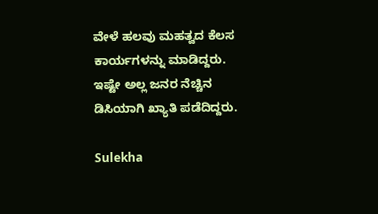ವೇಳೆ ಹಲವು ಮಹತ್ವದ ಕೆಲಸ ಕಾರ್ಯಗಳನ್ನು ಮಾಡಿದ್ದರು. ಇಷ್ಟೇ ಅಲ್ಲ ಜನರ ನೆಚ್ಚಿನ ಡಿಸಿಯಾಗಿ ಖ್ಯಾತಿ ಪಡೆದಿದ್ದರು.

Sulekha